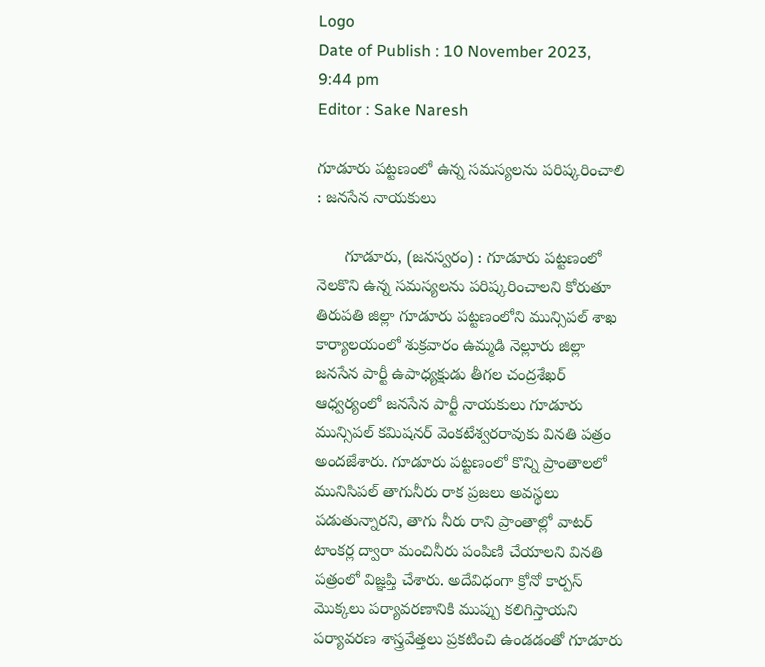Logo
Date of Publish : 10 November 2023, 9:44 pm
Editor : Sake Naresh

గూడూరు పట్టణంలో ఉన్న సమస్యలను పరిష్కరించాలి : జనసేన నాయకులు

      గూడూరు, (జనస్వరం) : గూడూరు పట్టణంలో నెలకొని ఉన్న సమస్యలను పరిష్కరించాలని కోరుతూ తిరుపతి జిల్లా గూడూరు పట్టణంలోని మున్సిపల్ శాఖ కార్యాలయంలో శుక్రవారం ఉమ్మడి నెల్లూరు జిల్లా జనసేన పార్టీ ఉపాధ్యక్షుడు తీగల చంద్రశేఖర్ ఆధ్వర్యంలో జనసేన పార్టీ నాయకులు గూడూరు మున్సిపల్ కమిషనర్ వెంకటేశ్వరరావుకు వినతి పత్రం అందజేశారు. గూడూరు పట్టణంలో కొన్ని ప్రాంతాలలో మునిసిపల్ తాగునీరు రాక ప్రజలు అవస్థలు పడుతున్నారని, తాగు నీరు రాని ప్రాంతాల్లో వాటర్ టాంకర్ల ద్వారా మంచినీరు పంపిణి చేయాలని వినతి పత్రంలో విజ్ఞప్తి చేశారు. అదేవిధంగా క్రోనో కార్పస్ మొక్కలు పర్యావరణానికి ముప్పు కలిగిస్తాయని పర్యావరణ శాస్త్రవేత్తలు ప్రకటించి ఉండడంతో గూడూరు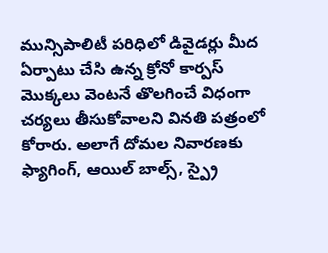మున్సిపాలిటీ పరిధిలో డివైడర్లు మీద ఏర్పాటు చేసి ఉన్న క్రోనో కార్పస్ మొక్కలు వెంటనే తొలగించే విధంగా చర్యలు తీసుకోవాలని వినతి పత్రంలో కోరారు. అలాగే దోమల నివారణకు ఫ్యాగింగ్, ఆయిల్ బాల్స్, స్ప్రై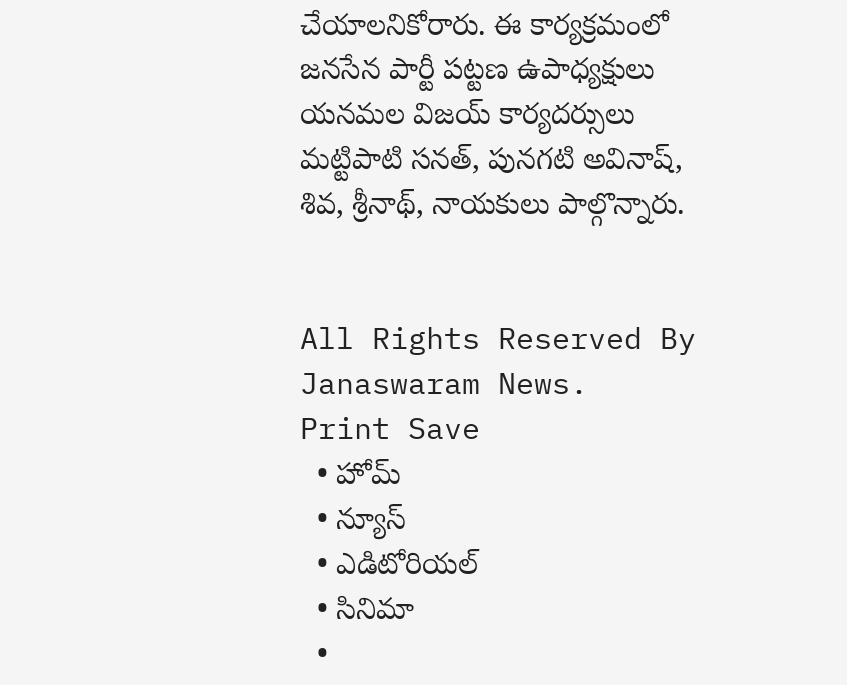చేయాలనికోరారు. ఈ కార్యక్రమంలో జనసేన పార్టీ పట్టణ ఉపాధ్యక్షులు యనమల విజయ్ కార్యదర్సులు మట్టిపాటి సనత్, పునగటి అవినాష్, శివ, శ్రీనాథ్, నాయకులు పాల్గొన్నారు.


All Rights Reserved By Janaswaram News.
Print Save
  • హోమ్
  • న్యూస్
  • ఎడిటోరియల్
  • సినిమా
  •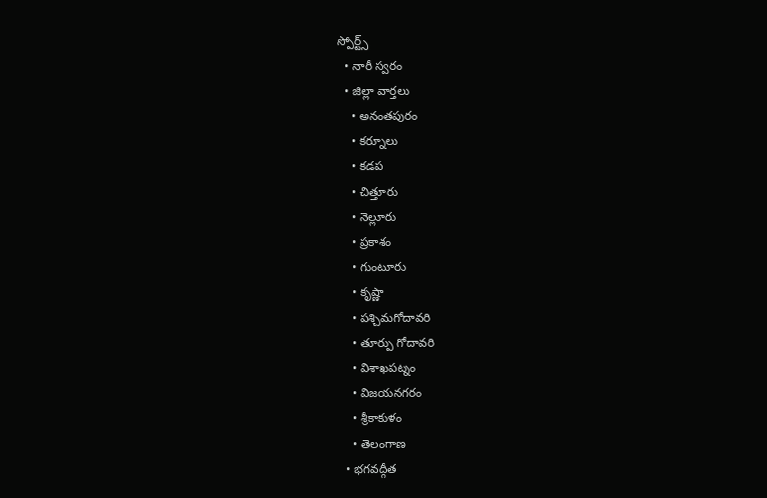స్పోర్ట్స్
  • నారీ స్వరం
  • జిల్లా వార్తలు
    • అనంతపురం
    • కర్నూలు
    • కడప
    • చిత్తూరు
    • నెల్లూరు
    • ప్రకాశం
    • గుంటూరు
    • కృష్ణా
    • పశ్చిమగోదావరి
    • తూర్పు గోదావరి
    • విశాఖపట్నం
    • విజయనగరం
    • శ్రీకాకుళం
    • తెలంగాణ
  • భగవద్గీత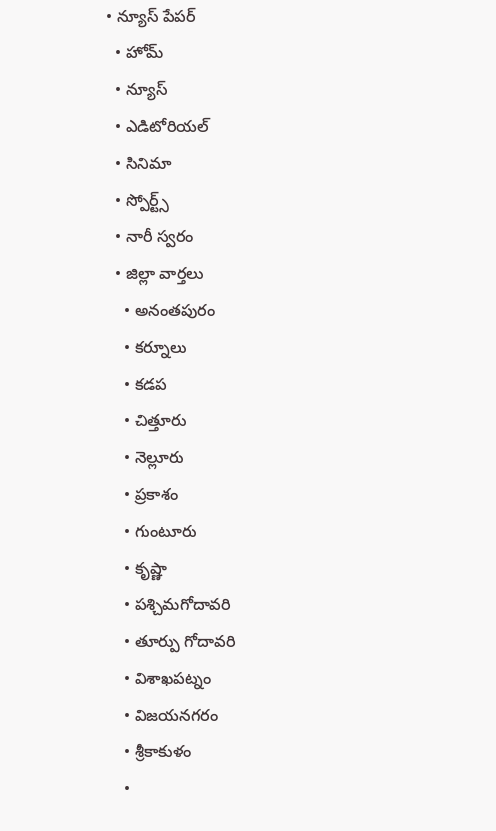• న్యూస్ పేపర్
  • హోమ్
  • న్యూస్
  • ఎడిటోరియల్
  • సినిమా
  • స్పోర్ట్స్
  • నారీ స్వరం
  • జిల్లా వార్తలు
    • అనంతపురం
    • కర్నూలు
    • కడప
    • చిత్తూరు
    • నెల్లూరు
    • ప్రకాశం
    • గుంటూరు
    • కృష్ణా
    • పశ్చిమగోదావరి
    • తూర్పు గోదావరి
    • విశాఖపట్నం
    • విజయనగరం
    • శ్రీకాకుళం
    •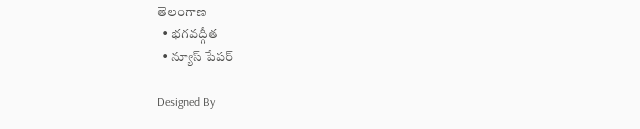తెలంగాణ
  • భగవద్గీత
  • న్యూస్ పేపర్

Designed By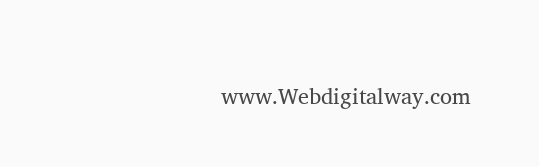www.Webdigitalway.com